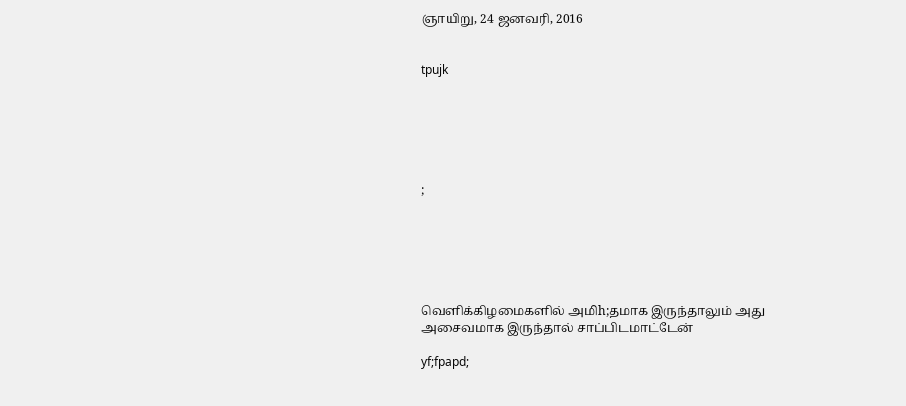ஞாயிறு, 24 ஜனவரி, 2016


tpujk






;






வெளிக்கிழமைகளில் அமிh;தமாக இருந்தாலும் அது அசைவமாக இருந்தால் சாப்பிடமாட்டேன்

yf;fpapd;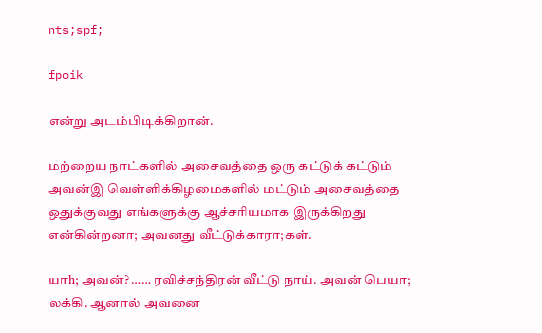nts;spf;

fpoik

என்று அடம்பிடிக்கிறான்.

மற்றைய நாட்களில் அசைவத்தை ஒரு கட்டுக் கட்டும் அவன்இ வெள்ளிக்கிழமைகளில் மட்டும் அசைவத்தை ஒதுக்குவது எங்களுக்கு ஆச்சரியமாக இருக்கிறது என்கின்றனா; அவனது வீட்டுக்காரா;கள்.

யாh; அவன்? …… ரவிச்சந்திரன் வீட்டு நாய். அவன் பெயா; லக்கி. ஆனால் அவனை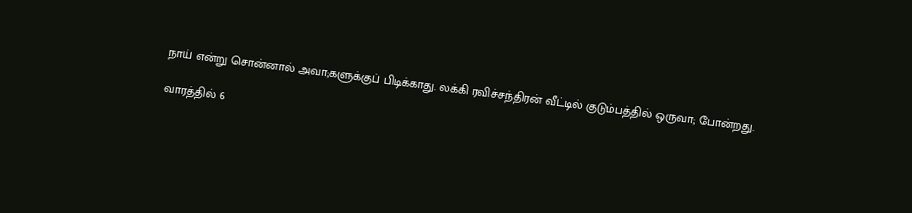நாய் என்று சொன்னால் அவா;களுக்குப் பிடிக்காது. லக்கி ரவிச்சந்திரன் வீட்டில் குடும்பத்தில் ஒருவா; போன்றது.

வாரத்தில் 6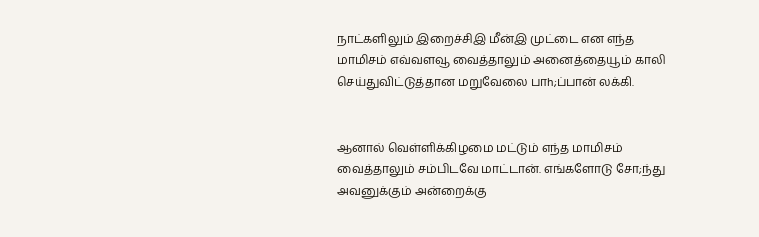நாட்களிலும் இறைச்சிஇ மீன்இ முட்டை என எந்த மாமிசம் எவ்வளவூ வைத்தாலும் அனைத்தையூம் காலி செய்துவிட்டுத்தான மறுவேலை பாh;ப்பான் லக்கி.


ஆனால் வெள்ளிக்கிழமை மட்டும் எந்த மாமிசம் வைத்தாலும் சம்பிடவே மாட்டான். எங்களோடு சோ;ந்து அவனுக்கும் அன்றைக்கு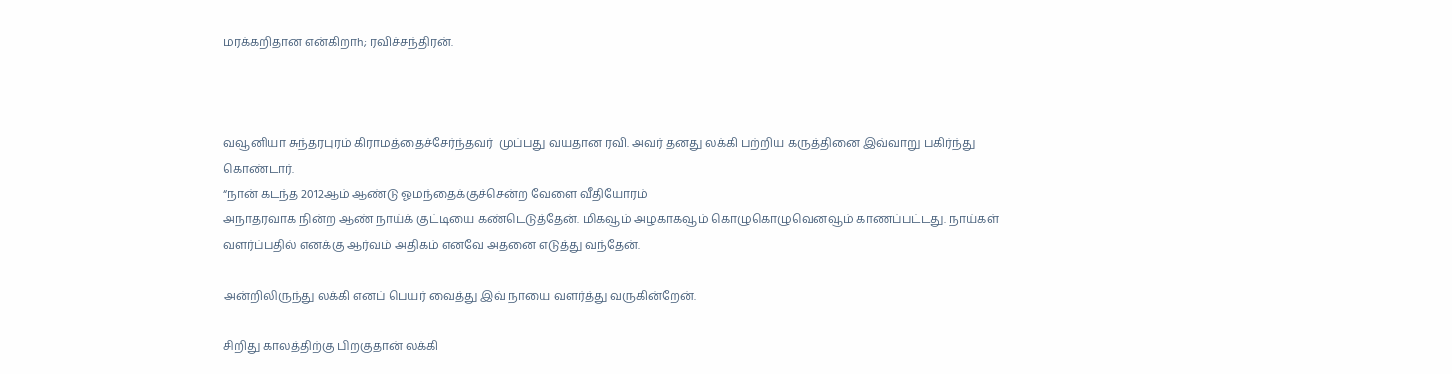மரக்கறிதான என்கிறாh; ரவிச்சந்திரன்.



வவூனியா சுந்தரபுரம் கிராமத்தைச்சேர்ந்தவர்  முப்பது வயதான ரவி. அவர் தனது லக்கி பற்றிய கருத்தினை இவ்வாறு பகிர்ந்து கொண்டார்.
“நான் கடந்த 2012ஆம் ஆண்டு ஓமந்தைக்குச்சென்ற வேளை வீதியோரம்
அநாதரவாக நின்ற ஆண் நாய்க் குட்டியை கண்டெடுத்தேன். மிகவூம் அழகாகவூம் கொழுகொழுவெனவூம் காணப்பட்டது. நாய்கள் வளர்ப்பதில் எனக்கு ஆர்வம் அதிகம் எனவே அதனை எடுத்து வந்தேன்.

அன்றிலிருந்து லக்கி எனப் பெயர் வைத்து இவ் நாயை வளர்த்து வருகின்றேன்.

சிறிது காலத்திற்கு பிறகுதான் லக்கி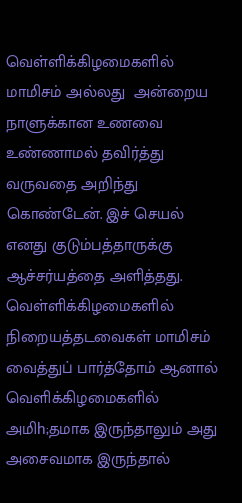வெள்ளிக்கிழமைகளில் மாமிசம் அல்லது  அன்றைய நாளுக்கான உணவை உண்ணாமல் தவிர்த்து வருவதை அறிந்து கொண்டேன். இச் செயல் எனது குடும்பத்தாருக்கு ஆச்சர்யத்தை அளித்தது. வெள்ளிக்கிழமைகளில் நிறையத்தடவைகள் மாமிசம் வைத்துப் பார்த்தோம் ஆனால் வெளிக்கிழமைகளில் அமிh;தமாக இருந்தாலும் அது அசைவமாக இருந்தால்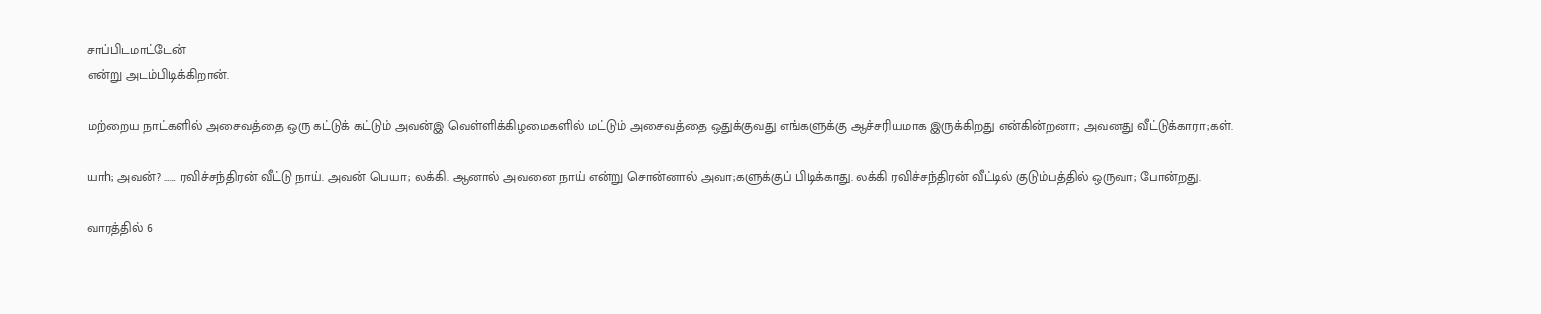சாப்பிடமாட்டேன்
என்று அடம்பிடிக்கிறான்.

மற்றைய நாட்களில் அசைவத்தை ஒரு கட்டுக் கட்டும் அவன்இ வெள்ளிக்கிழமைகளில் மட்டும் அசைவத்தை ஒதுக்குவது எங்களுக்கு ஆச்சரியமாக இருக்கிறது என்கின்றனா; அவனது வீட்டுக்காரா;கள்.

யாh; அவன்? …… ரவிச்சந்திரன் வீட்டு நாய். அவன் பெயா; லக்கி. ஆனால் அவனை நாய் என்று சொன்னால் அவா;களுக்குப் பிடிக்காது. லக்கி ரவிச்சந்திரன் வீட்டில் குடும்பத்தில் ஒருவா; போன்றது.

வாரத்தில் 6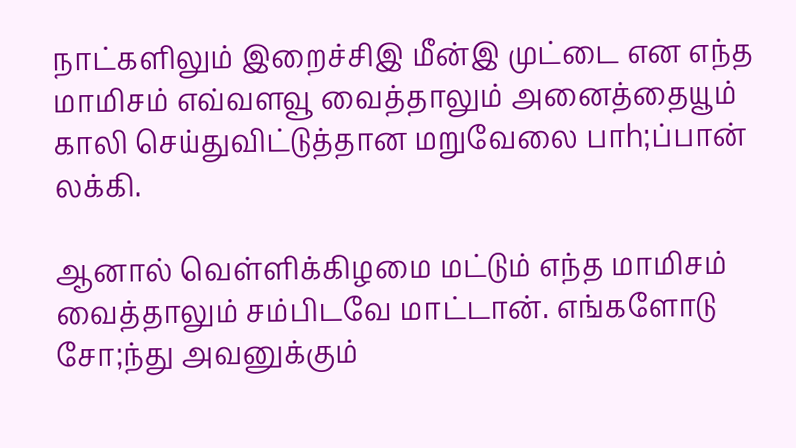நாட்களிலும் இறைச்சிஇ மீன்இ முட்டை என எந்த மாமிசம் எவ்வளவூ வைத்தாலும் அனைத்தையூம் காலி செய்துவிட்டுத்தான மறுவேலை பாh;ப்பான் லக்கி.

ஆனால் வெள்ளிக்கிழமை மட்டும் எந்த மாமிசம் வைத்தாலும் சம்பிடவே மாட்டான். எங்களோடு சோ;ந்து அவனுக்கும்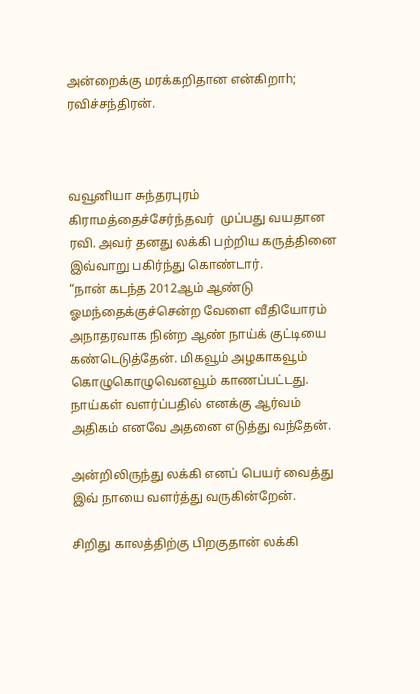அன்றைக்கு மரக்கறிதான என்கிறாh; ரவிச்சந்திரன்.



வவூனியா சுந்தரபுரம் கிராமத்தைச்சேர்ந்தவர்  முப்பது வயதான ரவி. அவர் தனது லக்கி பற்றிய கருத்தினை இவ்வாறு பகிர்ந்து கொண்டார்.
“நான் கடந்த 2012ஆம் ஆண்டு ஓமந்தைக்குச்சென்ற வேளை வீதியோரம்
அநாதரவாக நின்ற ஆண் நாய்க் குட்டியை கண்டெடுத்தேன். மிகவூம் அழகாகவூம் கொழுகொழுவெனவூம் காணப்பட்டது. நாய்கள் வளர்ப்பதில் எனக்கு ஆர்வம் அதிகம் எனவே அதனை எடுத்து வந்தேன்.

அன்றிலிருந்து லக்கி எனப் பெயர் வைத்து இவ் நாயை வளர்த்து வருகின்றேன்.

சிறிது காலத்திற்கு பிறகுதான் லக்கி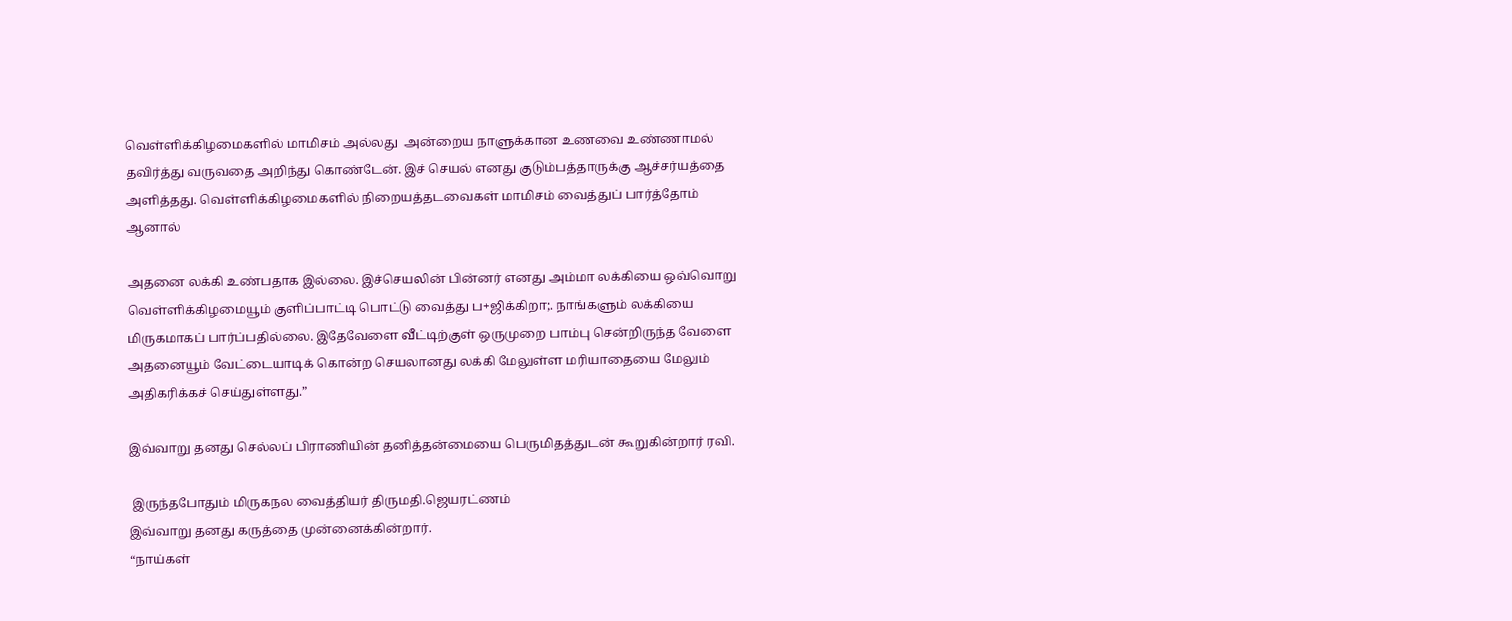வெள்ளிக்கிழமைகளில் மாமிசம் அல்லது  அன்றைய நாளுக்கான உணவை உண்ணாமல் தவிர்த்து வருவதை அறிந்து கொண்டேன். இச் செயல் எனது குடும்பத்தாருக்கு ஆச்சர்யத்தை அளித்தது. வெள்ளிக்கிழமைகளில் நிறையத்தடவைகள் மாமிசம் வைத்துப் பார்த்தோம் ஆனால்

அதனை லக்கி உண்பதாக இல்லை. இச்செயலின் பின்னர் எனது அம்மா லக்கியை ஒவ்வொறு வெள்ளிக்கிழமையூம் குளிப்பாட்டி பொட்டு வைத்து ப+ஜிக்கிறா;. நாங்களும் லக்கியை மிருகமாகப் பார்ப்பதில்லை. இதேவேளை வீட்டிற்குள் ஒருமுறை பாம்பு சென்றிருந்த வேளை அதனையூம் வேட்டையாடிக் கொன்ற செயலானது லக்கி மேலுள்ள மரியாதையை மேலும் அதிகரிக்கச் செய்துள்ளது.”

இவ்வாறு தனது செல்லப் பிராணியின் தனித்தன்மையை பெருமிதத்துடன் கூறுகின்றார் ரவி.

 இருந்தபோதும் மிருகநல வைத்தியர் திருமதி.ஜெயரட்ணம்
இவ்வாறு தனது கருத்தை முன்னைக்கின்றார்.
“நாய்கள்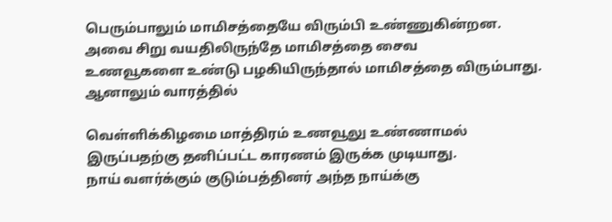பெரும்பாலும் மாமிசத்தையே விரும்பி உண்ணுகின்றன. அவை சிறு வயதிலிருந்தே மாமிசத்தை சைவ
உணவூகளை உண்டு பழகியிருந்தால் மாமிசத்தை விரும்பாது. ஆனாலும் வாரத்தில்

வெள்ளிக்கிழமை மாத்திரம் உணவூலு உண்ணாமல் இருப்பதற்கு தனிப்பட்ட காரணம் இருக்க முடியாது.
நாய் வளர்க்கும் குடும்பத்தினர் அந்த நாய்க்கு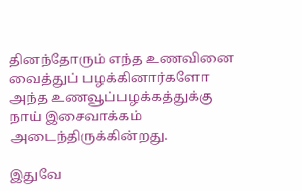தினந்தோரும் எந்த உணவினை வைத்துப் பழக்கினார்களோ அந்த உணவூப்பழக்கத்துக்கு நாய் இசைவாக்கம் அடைந்திருக்கின்றது.

இதுவே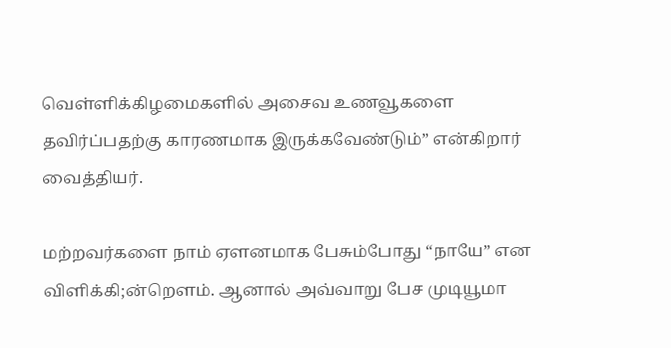வெள்ளிக்கிழமைகளில் அசைவ உணவூகளை தவிர்ப்பதற்கு காரணமாக இருக்கவேண்டும்” என்கிறார் வைத்தியர்.

மற்றவர்களை நாம் ஏளனமாக பேசும்போது “நாயே” என விளிக்கி;ன்றௌம். ஆனால் அவ்வாறு பேச முடியூமா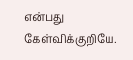என்பது கேள்விக்குறியே.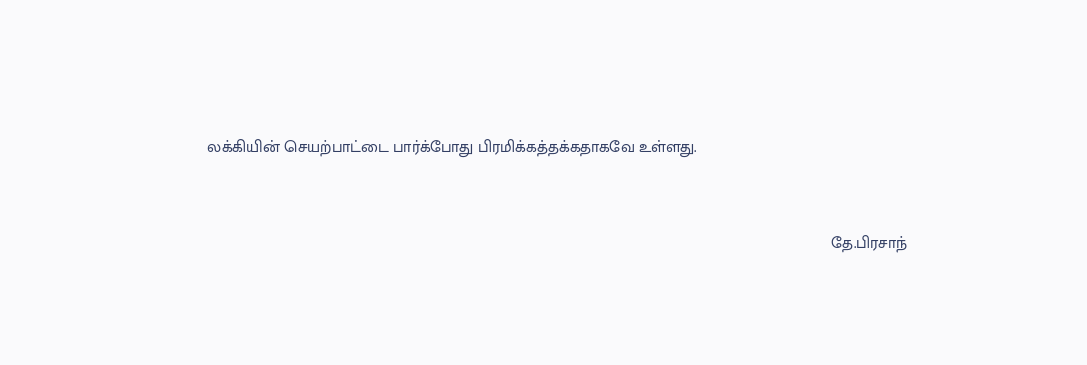லக்கியின் செயற்பாட்டை பார்க்போது பிரமிக்கத்தக்கதாகவே உள்ளது.


                                                                                                                                           தே.பிரசாந்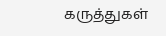கருத்துகள்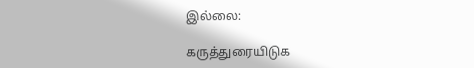இல்லை:

கருத்துரையிடுக